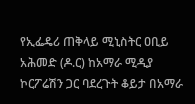የኢፌዴሪ ጠቅላይ ሚኒስትር ዐቢይ አሕመድ (ዶ.ር) ከአማራ ሚዲያ ኮርፖሬሽን ጋር ባደረጉት ቆይታ በአማራ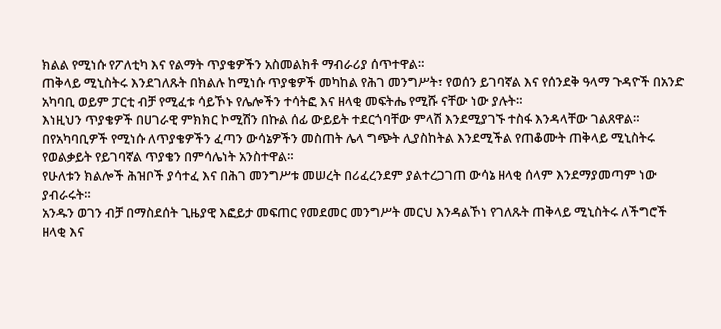ክልል የሚነሱ የፖለቲካ እና የልማት ጥያቄዎችን አስመልክቶ ማብራሪያ ሰጥተዋል።
ጠቅላይ ሚኒስትሩ እንደገለጹት በክልሉ ከሚነሱ ጥያቄዎች መካከል የሕገ መንግሥት፣ የወሰን ይገባኛል እና የሰንደቅ ዓላማ ጉዳዮች በአንድ አካባቢ ወይም ፓርቲ ብቻ የሚፈቱ ሳይኾኑ የሌሎችን ተሳትፎ እና ዘላቂ መፍትሔ የሚሹ ናቸው ነው ያሉት።
እነዚህን ጥያቄዎች በሀገራዊ ምክክር ኮሚሽን በኩል ሰፊ ውይይት ተደርጎባቸው ምላሽ እንደሚያገኙ ተስፋ እንዳላቸው ገልጸዋል።
በየአካባቢዎች የሚነሱ ለጥያቄዎችን ፈጣን ውሳኔዎችን መስጠት ሌላ ግጭት ሊያስከትል እንደሚችል የጠቆሙት ጠቅላይ ሚኒስትሩ የወልቃይት የይገባኛል ጥያቄን በምሳሌነት አንስተዋል።
የሁለቱን ክልሎች ሕዝቦች ያሳተፈ እና በሕገ መንግሥቱ መሠረት በሪፈረንደም ያልተረጋገጠ ውሳኔ ዘላቂ ሰላም እንደማያመጣም ነው ያብራሩት።
አንዱን ወገን ብቻ በማስደሰት ጊዜያዊ እፎይታ መፍጠር የመደመር መንግሥት መርህ እንዳልኾነ የገለጹት ጠቅላይ ሚኒስትሩ ለችግሮች ዘላቂ እና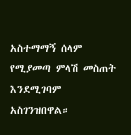አስተማማኝ ሰላም የሚያመጣ ምላሽ መስጠት እንደሚገባም አስገንዝበዋል።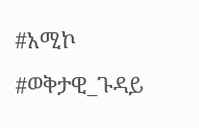#አሚኮ #ወቅታዊ_ጉዳይ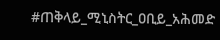#ጠቅላይ_ሚኒስትር_ዐቢይ_አሕመድ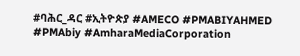#ባሕር_ዳር #ኢትዮጵያ #AMECO #PMABIYAHMED #PMAbiy #AmharaMediaCorporation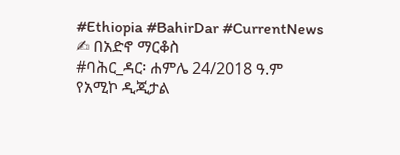#Ethiopia #BahirDar #CurrentNews
✍ በአድኖ ማርቆስ
#ባሕር_ዳር፡ ሐምሌ 24/2018 ዓ.ም
የአሚኮ ዲጂታል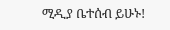ሚዲያ ቤተሰብ ይሁኑ!